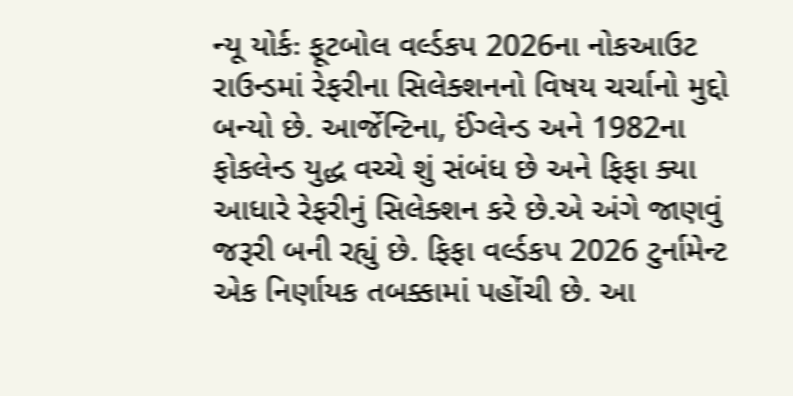ન્યૂ યોર્કઃ ફૂટબોલ વર્લ્ડકપ 2026ના નોકઆઉટ રાઉન્ડમાં રેફરીના સિલેક્શનનો વિષય ચર્ચાનો મુદ્દો બન્યો છે. આર્જેન્ટિના, ઈંગ્લેન્ડ અને 1982ના ફોકલેન્ડ યુદ્ધ વચ્ચે શું સંબંધ છે અને ફિફા ક્યા આધારે રેફરીનું સિલેક્શન કરે છે.એ અંગે જાણવું જરૂરી બની રહ્યું છે. ફિફા વર્લ્ડકપ 2026 ટુર્નામેન્ટ એક નિર્ણાયક તબક્કામાં પહોંચી છે. આ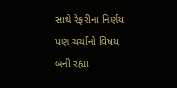સાથે રેફરીના નિર્ણય પણ ચર્ચાનો વિષય બની રહ્યા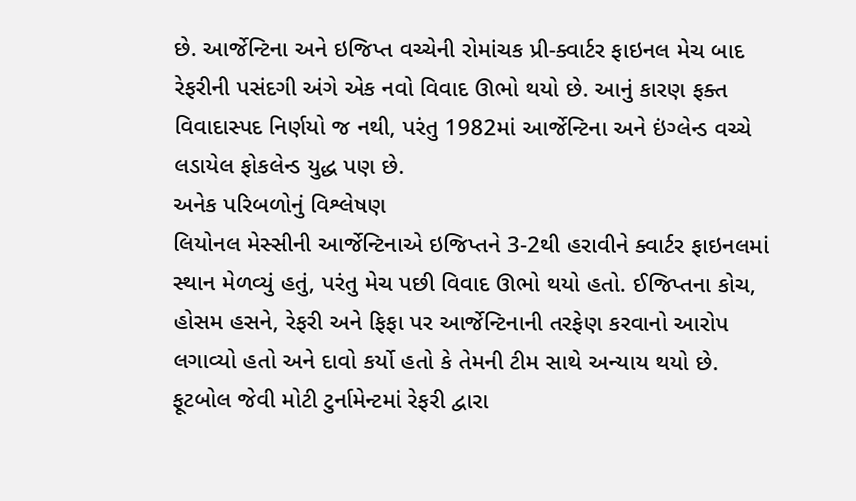છે. આર્જેન્ટિના અને ઇજિપ્ત વચ્ચેની રોમાંચક પ્રી-ક્વાર્ટર ફાઇનલ મેચ બાદ રેફરીની પસંદગી અંગે એક નવો વિવાદ ઊભો થયો છે. આનું કારણ ફક્ત વિવાદાસ્પદ નિર્ણયો જ નથી, પરંતુ 1982માં આર્જેન્ટિના અને ઇંગ્લેન્ડ વચ્ચે લડાયેલ ફોકલેન્ડ યુદ્ધ પણ છે.
અનેક પરિબળોનું વિશ્લેષણ
લિયોનલ મેસ્સીની આર્જેન્ટિનાએ ઇજિપ્તને 3-2થી હરાવીને ક્વાર્ટર ફાઇનલમાં સ્થાન મેળવ્યું હતું, પરંતુ મેચ પછી વિવાદ ઊભો થયો હતો. ઈજિપ્તના કોચ, હોસમ હસને, રેફરી અને ફિફા પર આર્જેન્ટિનાની તરફેણ કરવાનો આરોપ લગાવ્યો હતો અને દાવો કર્યો હતો કે તેમની ટીમ સાથે અન્યાય થયો છે.
ફૂટબોલ જેવી મોટી ટુર્નામેન્ટમાં રેફરી દ્વારા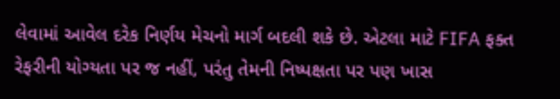લેવામાં આવેલ દરેક નિર્ણય મેચનો માર્ગ બદલી શકે છે. એટલા માટે FIFA ફક્ત રેફરીની યોગ્યતા પર જ નહીં, પરંતુ તેમની નિષ્પક્ષતા પર પણ ખાસ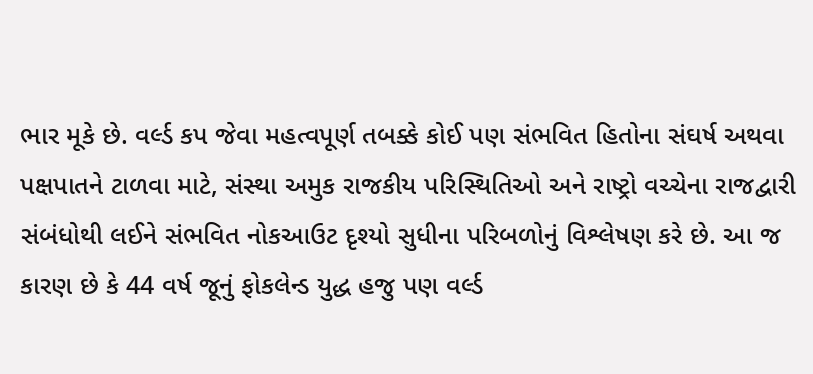ભાર મૂકે છે. વર્લ્ડ કપ જેવા મહત્વપૂર્ણ તબક્કે કોઈ પણ સંભવિત હિતોના સંઘર્ષ અથવા પક્ષપાતને ટાળવા માટે, સંસ્થા અમુક રાજકીય પરિસ્થિતિઓ અને રાષ્ટ્રો વચ્ચેના રાજદ્વારી સંબંધોથી લઈને સંભવિત નોકઆઉટ દૃશ્યો સુધીના પરિબળોનું વિશ્લેષણ કરે છે. આ જ કારણ છે કે 44 વર્ષ જૂનું ફોકલેન્ડ યુદ્ધ હજુ પણ વર્લ્ડ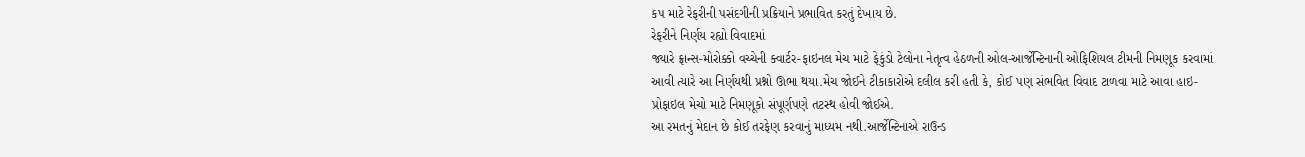કપ માટે રેફરીની પસંદગીની પ્રક્રિયાને પ્રભાવિત કરતું દેખાય છે.
રેફરીને નિર્ણય રહ્યો વિવાદમાં
જ્યારે ફ્રાન્સ-મોરોક્કો વચ્ચેની ક્વાર્ટર-ફાઇનલ મેચ માટે ફેકુંડો ટેલોના નેતૃત્વ હેઠળની ઓલ-આર્જેન્ટિનાની ઓફિશિયલ ટીમની નિમણૂક કરવામાં આવી ત્યારે આ નિર્ણયથી પ્રશ્નો ઊભા થયા.મેચ જોઈને ટીકાકારોએ દલીલ કરી હતી કે, કોઈ પણ સંભવિત વિવાદ ટાળવા માટે આવા હાઇ-પ્રોફાઇલ મેચો માટે નિમણૂકો સંપૂર્ણપણે તટસ્થ હોવી જોઈએ.
આ રમતનું મેદાન છે કોઈ તરફેણ કરવાનું માધ્યમ નથી.આર્જેન્ટિનાએ રાઉન્ડ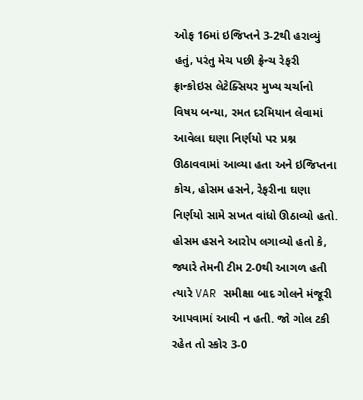ઓફ 16માં ઇજિપ્તને 3-2થી હરાવ્યું હતું, પરંતુ મેચ પછી ફ્રેન્ચ રેફરી ફ્રાન્કોઇસ લેટેક્સિયર મુખ્ય ચર્ચાનો વિષય બન્યા, રમત દરમિયાન લેવામાં આવેલા ઘણા નિર્ણયો પર પ્રશ્ન ઊઠાવવામાં આવ્યા હતા અને ઇજિપ્તના કોચ, હોસમ હસને, રેફરીના ઘણા નિર્ણયો સામે સખત વાંધો ઊઠાવ્યો હતો.
હોસમ હસને આરોપ લગાવ્યો હતો કે, જ્યારે તેમની ટીમ 2-0થી આગળ હતી ત્યારે VAR સમીક્ષા બાદ ગોલને મંજૂરી આપવામાં આવી ન હતી. જો ગોલ ટકી રહેત તો સ્કોર 3-0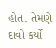હોત. તેમણે દાવો કર્યો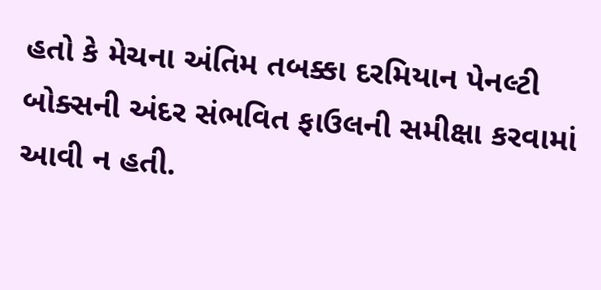હતો કે મેચના અંતિમ તબક્કા દરમિયાન પેનલ્ટી બોક્સની અંદર સંભવિત ફાઉલની સમીક્ષા કરવામાં આવી ન હતી.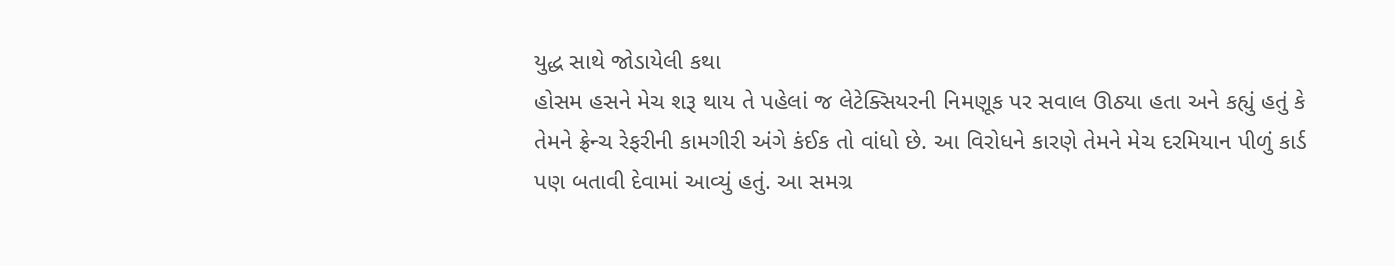યુદ્ધ સાથે જોડાયેલી કથા
હોસમ હસને મેચ શરૂ થાય તે પહેલાં જ લેટેક્સિયરની નિમણૂક પર સવાલ ઊઠ્યા હતા અને કહ્યું હતું કે તેમને ફ્રેન્ચ રેફરીની કામગીરી અંગે કંઈક તો વાંધો છે. આ વિરોધને કારણે તેમને મેચ દરમિયાન પીળું કાર્ડ પણ બતાવી દેવામાં આવ્યું હતું. આ સમગ્ર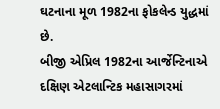ઘટનાના મૂળ 1982ના ફોકલેન્ડ યુદ્ધમાં છે.
બીજી એપ્રિલ 1982ના આર્જેન્ટિનાએ દક્ષિણ એટલાન્ટિક મહાસાગરમાં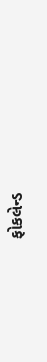ફોકલેન્ડ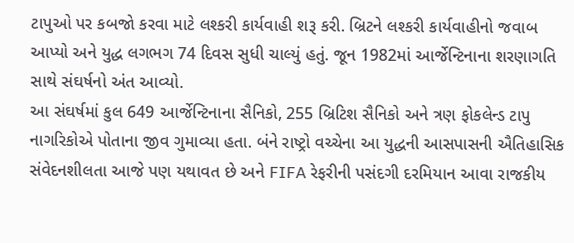ટાપુઓ પર કબજો કરવા માટે લશ્કરી કાર્યવાહી શરૂ કરી. બ્રિટને લશ્કરી કાર્યવાહીનો જવાબ આપ્યો અને યુદ્ધ લગભગ 74 દિવસ સુધી ચાલ્યું હતું. જૂન 1982માં આર્જેન્ટિનાના શરણાગતિ સાથે સંઘર્ષનો અંત આવ્યો.
આ સંઘર્ષમાં કુલ 649 આર્જેન્ટિનાના સૈનિકો, 255 બ્રિટિશ સૈનિકો અને ત્રણ ફોકલેન્ડ ટાપુ નાગરિકોએ પોતાના જીવ ગુમાવ્યા હતા. બંને રાષ્ટ્રો વચ્ચેના આ યુદ્ધની આસપાસની ઐતિહાસિક સંવેદનશીલતા આજે પણ યથાવત છે અને FIFA રેફરીની પસંદગી દરમિયાન આવા રાજકીય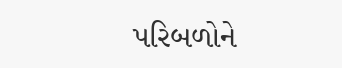પરિબળોને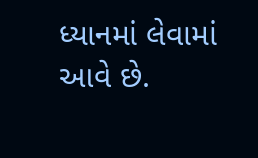ધ્યાનમાં લેવામાં આવે છે.